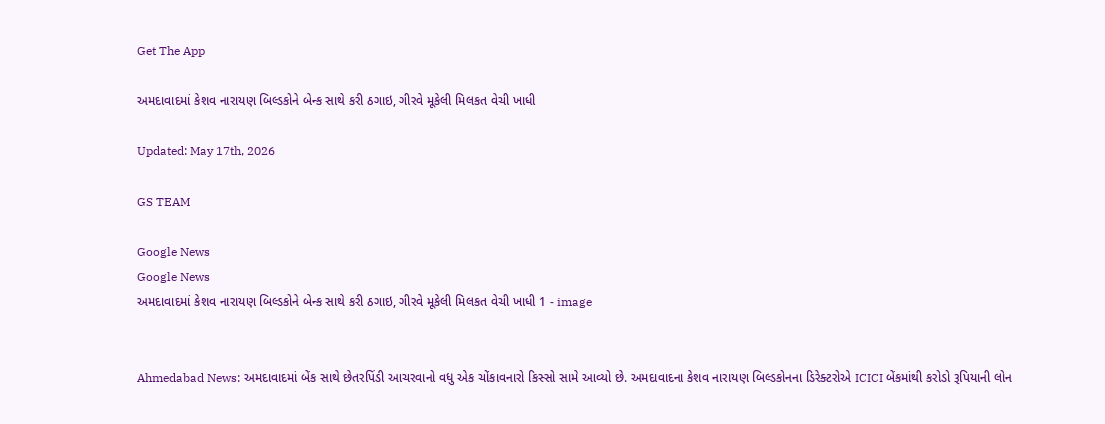Get The App

અમદાવાદમાં કેશવ નારાયણ બિલ્ડકોને બેન્ક સાથે કરી ઠગાઇ, ગીરવે મૂકેલી મિલકત વેચી ખાધી

Updated: May 17th, 2026

GS TEAM

Google News
Google News
અમદાવાદમાં કેશવ નારાયણ બિલ્ડકોને બેન્ક સાથે કરી ઠગાઇ, ગીરવે મૂકેલી મિલકત વેચી ખાધી 1 - image


Ahmedabad News: અમદાવાદમાં બેંક સાથે છેતરપિંડી આચરવાનો વધુ એક ચોંકાવનારો કિસ્સો સામે આવ્યો છે. અમદાવાદના કેશવ નારાયણ બિલ્ડકોનના ડિરેક્ટરોએ ICICI બેંકમાંથી કરોડો રૂપિયાની લોન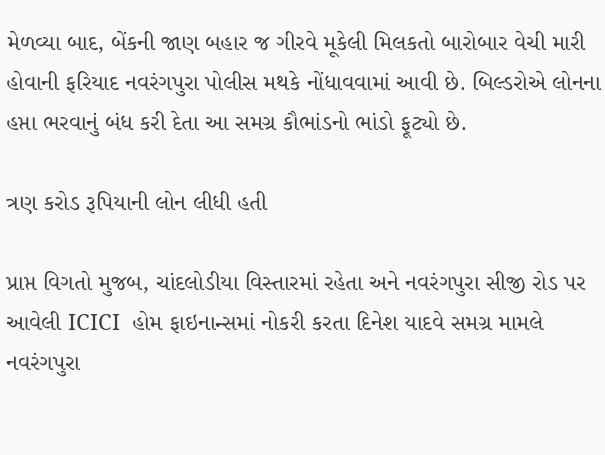મેળવ્યા બાદ, બેંકની જાણ બહાર જ ગીરવે મૂકેલી મિલકતો બારોબાર વેચી મારી હોવાની ફરિયાદ નવરંગપુરા પોલીસ મથકે નોંધાવવામાં આવી છે. બિલ્ડરોએ લોનના હપ્તા ભરવાનું બંધ કરી દેતા આ સમગ્ર કૌભાંડનો ભાંડો ફૂટ્યો છે.

ત્રણ કરોડ રૂપિયાની લોન લીધી હતી

પ્રાપ્ત વિગતો મુજબ, ચાંદલોડીયા વિસ્તારમાં રહેતા અને નવરંગપુરા સીજી રોડ પર આવેલી ICICI  હોમ ફાઇનાન્સમાં નોકરી કરતા દિનેશ યાદવે સમગ્ર મામલે નવરંગપુરા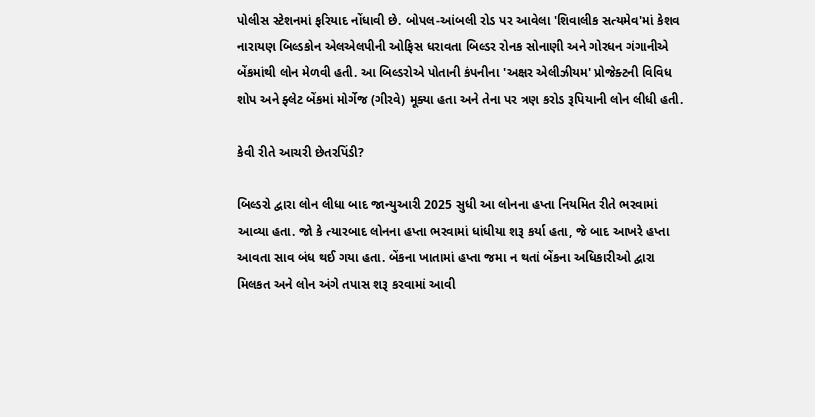પોલીસ સ્ટેશનમાં ફરિયાદ નોંધાવી છે. બોપલ-આંબલી રોડ પર આવેલા 'શિવાલીક સત્યમેવ'માં કેશવ નારાયણ બિલ્ડકોન એલએલપીની ઓફિસ ધરાવતા બિલ્ડર રોનક સોનાણી અને ગોરધન ગંગાનીએ બેંકમાંથી લોન મેળવી હતી. આ બિલ્ડરોએ પોતાની કંપનીના 'અક્ષર એલીઝીયમ' પ્રોજેક્ટની વિવિધ શોપ અને ફ્લેટ બેંકમાં મોર્ગેજ (ગીરવે) મૂક્યા હતા અને તેના પર ત્રણ કરોડ રૂપિયાની લોન લીધી હતી.

કેવી રીતે આચરી છેતરપિંડી?

બિલ્ડરો દ્વારા લોન લીધા બાદ જાન્યુઆરી 2025 સુધી આ લોનના હપ્તા નિયમિત રીતે ભરવામાં આવ્યા હતા. જો કે ત્યારબાદ લોનના હપ્તા ભરવામાં ધાંધીયા શરૂ કર્યા હતા, જે બાદ આખરે હપ્તા આવતા સાવ બંધ થઈ ગયા હતા. બેંકના ખાતામાં હપ્તા જમા ન થતાં બેંકના અધિકારીઓ દ્વારા મિલકત અને લોન અંગે તપાસ શરૂ કરવામાં આવી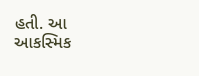હતી. આ આકસ્મિક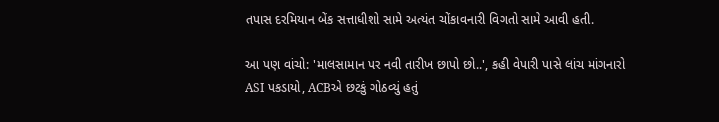તપાસ દરમિયાન બેંક સત્તાધીશો સામે અત્યંત ચોંકાવનારી વિગતો સામે આવી હતી.

આ પણ વાંચો: 'માલસામાન પર નવી તારીખ છાપો છો..', કહી વેપારી પાસે લાંચ માંગનારો ASI પકડાયો, ACBએ છટકું ગોઠવ્યું હતું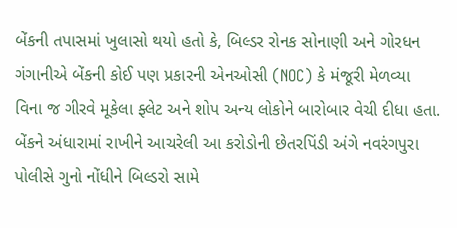બેંકની તપાસમાં ખુલાસો થયો હતો કે, બિલ્ડર રોનક સોનાણી અને ગોરધન ગંગાનીએ બેંકની કોઈ પણ પ્રકારની એનઓસી (NOC) કે મંજૂરી મેળવ્યા વિના જ ગીરવે મૂકેલા ફ્લેટ અને શોપ અન્ય લોકોને બારોબાર વેચી દીધા હતા. બેંકને અંધારામાં રાખીને આચરેલી આ કરોડોની છેતરપિંડી અંગે નવરંગપુરા પોલીસે ગુનો નોંધીને બિલ્ડરો સામે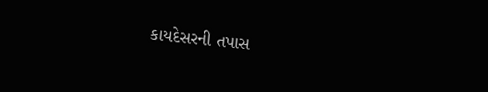કાયદેસરની તપાસ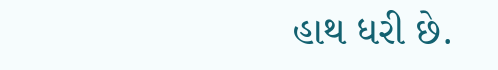હાથ ધરી છે.